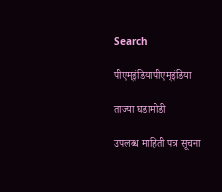Search

पीएम्इंडियापीएम्इंडिया

ताज्या घडामोडी

उपलब्ध माहिती पत्र सूचना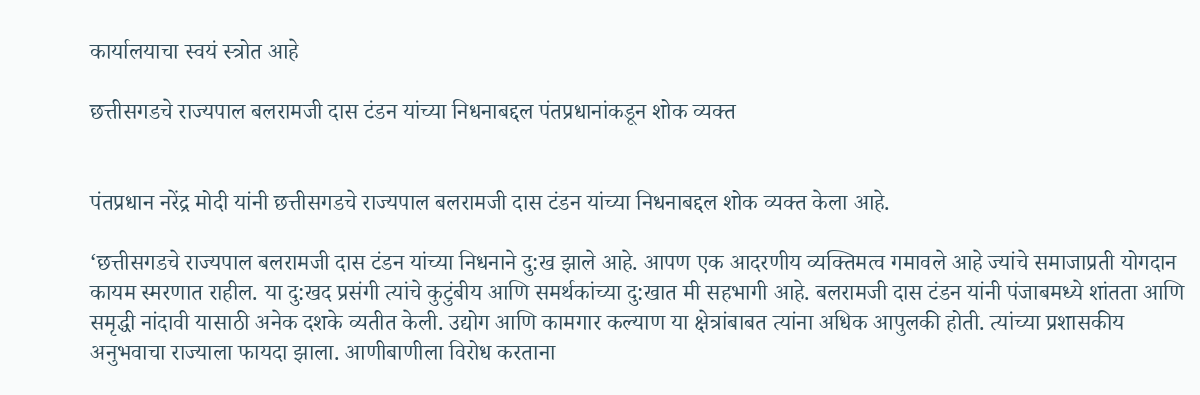कार्यालयाचा स्वयं स्त्रोत आहे

छत्तीसगडचे राज्यपाल बलरामजी दास टंडन यांच्या निधनाबद्दल पंतप्रधानांकडून शोक व्यक्त


पंतप्रधान नरेंद्र मोदी यांनी छत्तीसगडचे राज्यपाल बलरामजी दास टंडन यांच्या निधनाबद्दल शोक व्यक्त केला आहे.

‘छत्तीसगडचे राज्यपाल बलरामजी दास टंडन यांच्या निधनाने दु:ख झाले आहे. आपण एक आदरणीय व्यक्तिमत्व गमावले आहे ज्यांचे समाजाप्रती योगदान कायम स्मरणात राहील. या दु:खद प्रसंगी त्यांचे कुटुंबीय आणि समर्थकांच्या दु:खात मी सहभागी आहे. बलरामजी दास टंडन यांनी पंजाबमध्ये शांतता आणि समृद्धी नांदावी यासाठी अनेक दशके व्यतीत केली. उद्योग आणि कामगार कल्याण या क्षेत्रांबाबत त्यांना अधिक आपुलकी होती. त्यांच्या प्रशासकीय अनुभवाचा राज्याला फायदा झाला. आणीबाणीला विरोध करताना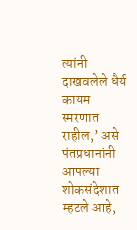त्यांनी दाखवलेले धैर्य कायम स्मरणात राहील,’ असे पंतप्रधानांनी आपल्या शोकसंदेशात म्हटले आहे,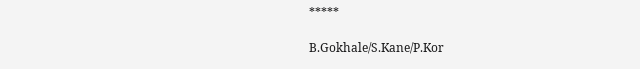*****

B.Gokhale/S.Kane/P.Kor